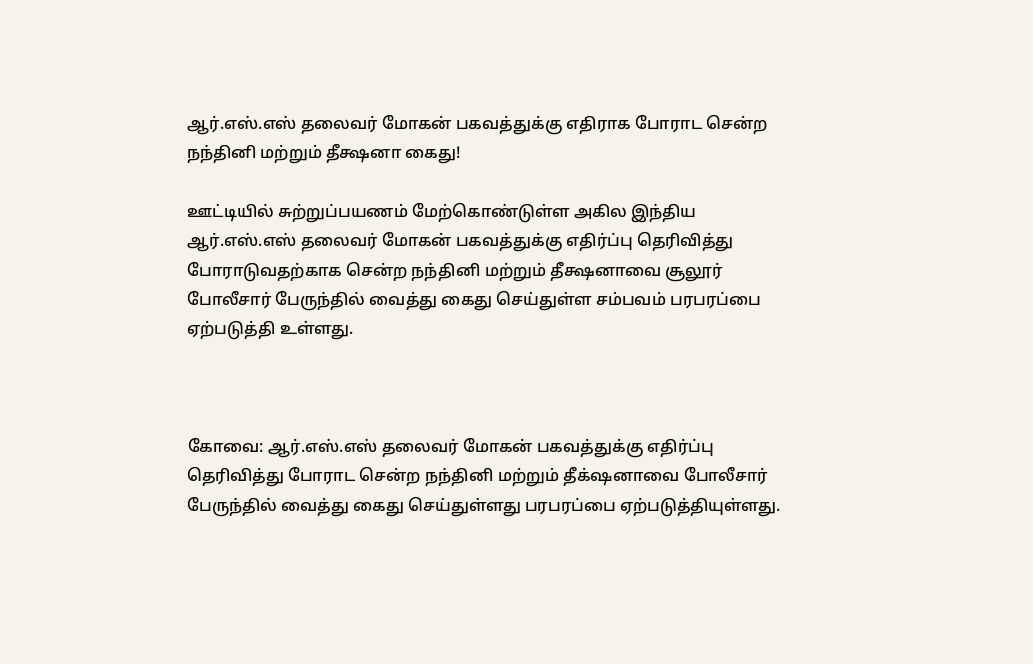ஆர்.எஸ்.எஸ் தலைவர் மோகன் பகவத்துக்கு எதிராக போராட சென்ற நந்தினி மற்றும் தீக்ஷனா கைது!

ஊட்டியில் சுற்றுப்பயணம் மேற்கொண்டுள்ள அகில இந்திய ஆர்.எஸ்.எஸ் தலைவர் மோகன் பகவத்துக்கு எதிர்ப்பு தெரிவித்து போராடுவதற்காக சென்ற நந்தினி மற்றும் தீக்ஷனாவை சூலூர் போலீசார் பேருந்தில் வைத்து கைது செய்துள்ள சம்பவம் பரபரப்பை ஏற்படுத்தி உள்ளது.



கோவை: ஆர்.எஸ்.எஸ் தலைவர் மோகன் பகவத்துக்கு எதிர்ப்பு தெரிவித்து போராட சென்ற நந்தினி மற்றும் தீக்‌ஷனாவை போலீசார் பேருந்தில் வைத்து கைது செய்துள்ளது பரபரப்பை ஏற்படுத்தியுள்ளது.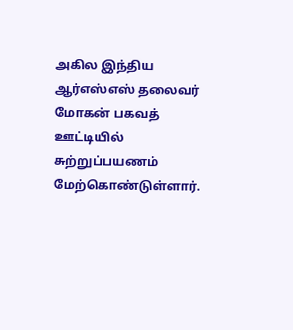அகில இந்திய ஆர்எஸ்எஸ் தலைவர் மோகன் பகவத் ஊட்டியில் சுற்றுப்பயணம் மேற்கொண்டுள்ளார்.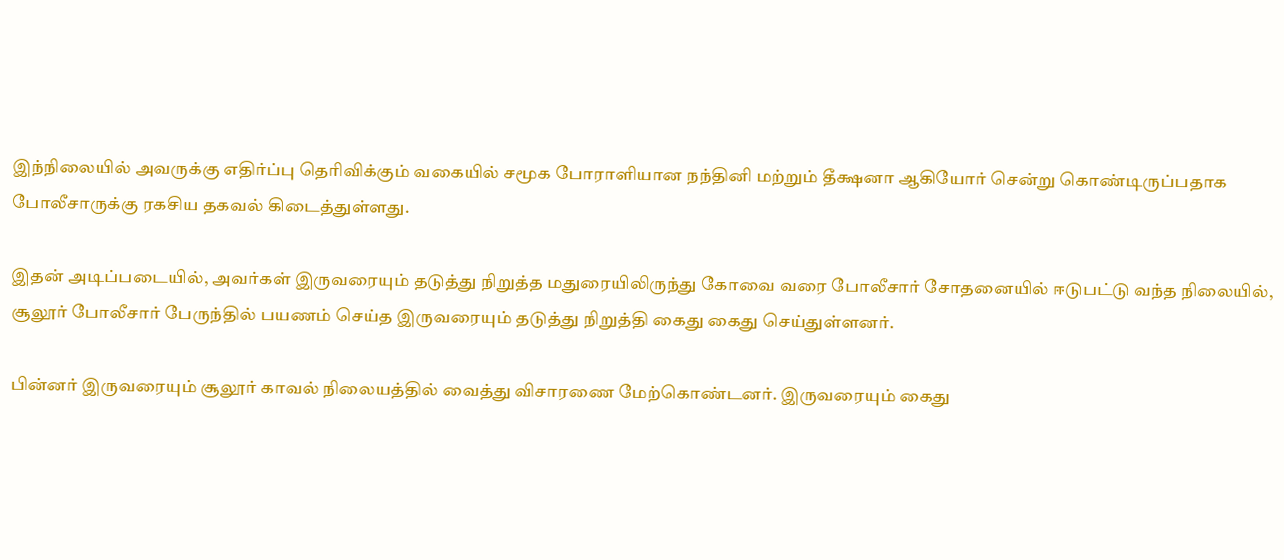இந்நிலையில் அவருக்கு எதிர்ப்பு தெரிவிக்கும் வகையில் சமூக போராளியான நந்தினி மற்றும் தீக்ஷனா ஆகியோர் சென்று கொண்டிருப்பதாக போலீசாருக்கு ரகசிய தகவல் கிடைத்துள்ளது.

இதன் அடிப்படையில், அவர்கள் இருவரையும் தடுத்து நிறுத்த மதுரையிலிருந்து கோவை வரை போலீசார் சோதனையில் ஈடுபட்டு வந்த நிலையில், சூலூர் போலீசார் பேருந்தில் பயணம் செய்த இருவரையும் தடுத்து நிறுத்தி கைது கைது செய்துள்ளனர்.

பின்னர் இருவரையும் சூலூர் காவல் நிலையத்தில் வைத்து விசாரணை மேற்கொண்டனர். இருவரையும் கைது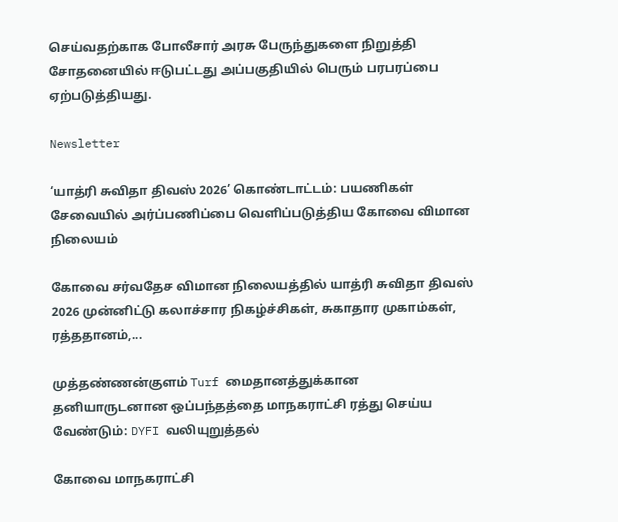செய்வதற்காக போலீசார் அரசு பேருந்துகளை நிறுத்தி சோதனையில் ஈடுபட்டது அப்பகுதியில் பெரும் பரபரப்பை ஏற்படுத்தியது.

Newsletter

‘யாத்ரி சுவிதா திவஸ் 2026’ கொண்டாட்டம்: பயணிகள் சேவையில் அர்ப்பணிப்பை வெளிப்படுத்திய கோவை விமான நிலையம்

கோவை சர்வதேச விமான நிலையத்தில் யாத்ரி சுவிதா திவஸ் 2026 முன்னிட்டு கலாச்சார நிகழ்ச்சிகள், சுகாதார முகாம்கள், ரத்ததானம்,...

முத்தண்ணன்குளம் Turf மைதானத்துக்கான தனியாருடனான ஒப்பந்தத்தை மாநகராட்சி ரத்து செய்ய வேண்டும்: DYFI வலியுறுத்தல்

கோவை மாநகராட்சி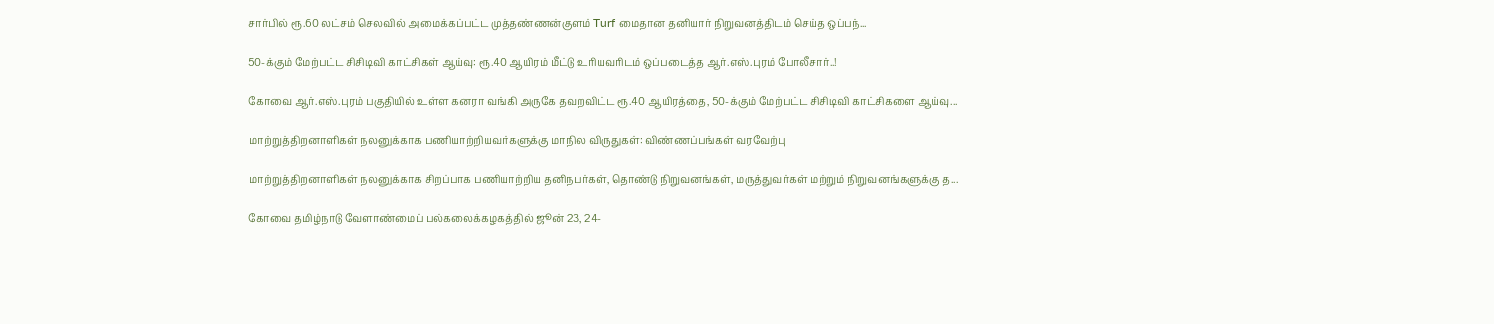சார்பில் ரூ.60 லட்சம் செலவில் அமைக்கப்பட்ட முத்தண்ணன்குளம் Turf மைதான தனியார் நிறுவனத்திடம் செய்த ஒப்பந்...

50-க்கும் மேற்பட்ட சிசிடிவி காட்சிகள் ஆய்வு: ரூ.40 ஆயிரம் மீட்டு உரியவரிடம் ஒப்படைத்த ஆர்.எஸ்.புரம் போலீசார்..!

கோவை ஆர்.எஸ்.புரம் பகுதியில் உள்ள கனரா வங்கி அருகே தவறவிட்ட ரூ.40 ஆயிரத்தை, 50-க்கும் மேற்பட்ட சிசிடிவி காட்சிகளை ஆய்வு...

மாற்றுத்திறனாளிகள் நலனுக்காக பணியாற்றியவர்களுக்கு மாநில விருதுகள்: விண்ணப்பங்கள் வரவேற்பு

மாற்றுத்திறனாளிகள் நலனுக்காக சிறப்பாக பணியாற்றிய தனிநபர்கள், தொண்டு நிறுவனங்கள், மருத்துவர்கள் மற்றும் நிறுவனங்களுக்கு த...

கோவை தமிழ்நாடு வேளாண்மைப் பல்கலைக்கழகத்தில் ஜூன் 23, 24-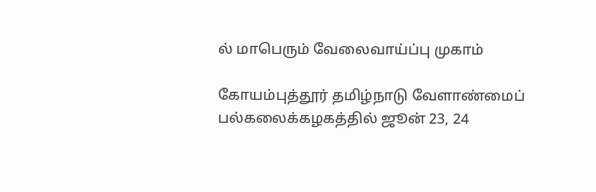ல் மாபெரும் வேலைவாய்ப்பு முகாம்

கோயம்புத்தூர் தமிழ்நாடு வேளாண்மைப் பல்கலைக்கழகத்தில் ஜூன் 23, 24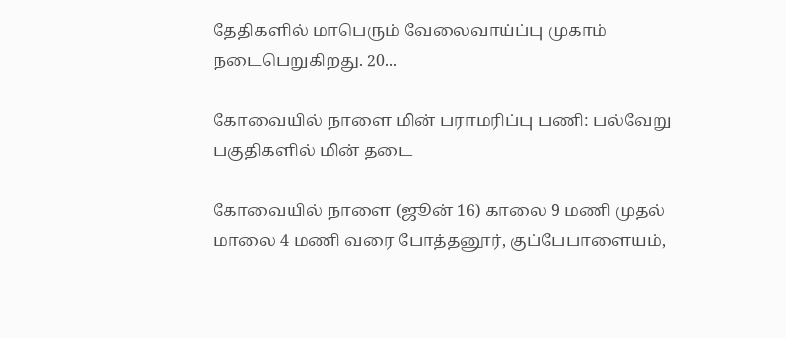தேதிகளில் மாபெரும் வேலைவாய்ப்பு முகாம் நடைபெறுகிறது. 20...

கோவையில் நாளை மின் பராமரிப்பு பணி: பல்வேறு பகுதிகளில் மின் தடை

கோவையில் நாளை (ஜூன் 16) காலை 9 மணி முதல் மாலை 4 மணி வரை போத்தனூர், குப்பேபாளையம்,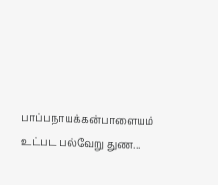பாப்பநாயக்கன்பாளையம் உட்பட பல்வேறு துண...